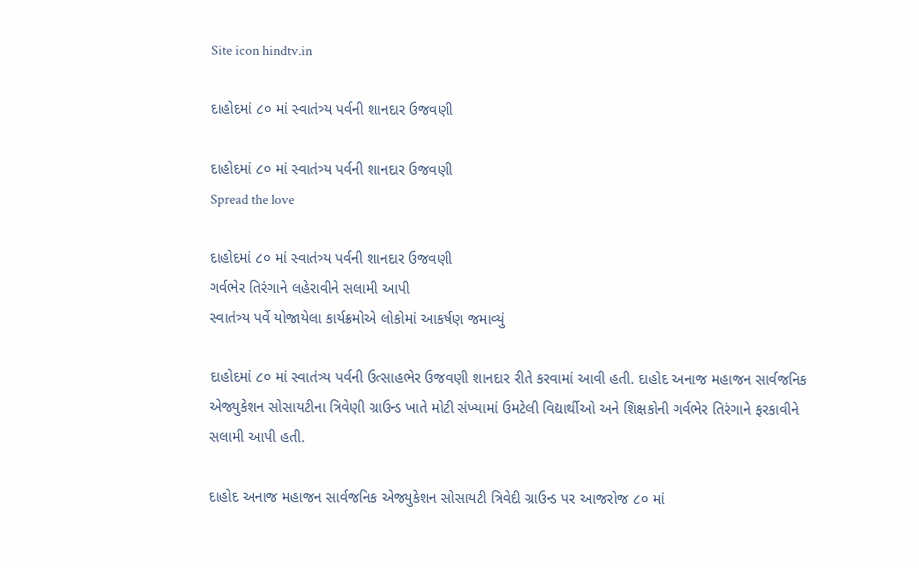Site icon hindtv.in

દાહોદમાં ૮૦ માં સ્વાતંત્ર્ય પર્વની શાનદાર ઉજવણી

દાહોદમાં ૮૦ માં સ્વાતંત્ર્ય પર્વની શાનદાર ઉજવણી
Spread the love

દાહોદમાં ૮૦ માં સ્વાતંત્ર્ય પર્વની શાનદાર ઉજવણી
ગર્વભેર તિરંગાને લહેરાવીને સલામી આપી
સ્વાતંત્ર્ય પર્વે યોજાયેલા કાર્યક્રમોએ લોકોમાં આકર્ષણ જમાવ્યું

દાહોદમાં ૮૦ માં સ્વાતંત્ર્ય પર્વની ઉત્સાહભેર ઉજવણી શાનદાર રીતે કરવામાં આવી હતી. દાહોદ અનાજ મહાજન સાર્વજનિક એજ્યુકેશન સોસાયટીના ત્રિવેણી ગ્રાઉન્ડ ખાતે મોટી સંખ્યામાં ઉમટેલી વિદ્યાર્થીઓ અને શિક્ષકોની ગર્વભેર તિરંગાને ફરકાવીને સલામી આપી હતી.

દાહોદ અનાજ મહાજન સાર્વજનિક એજ્યુકેશન સોસાયટી ત્રિવેદી ગ્રાઉન્ડ પર આજરોજ ૮૦ માં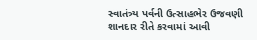સ્વાતંત્ર્ય પર્વની ઉત્સાહભેર ઉજવણી શાનદાર રીતે કરવામાં આવી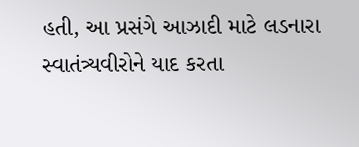હતી, આ પ્રસંગે આઝાદી માટે લડનારા સ્વાતંત્ર્યવીરોને યાદ કરતા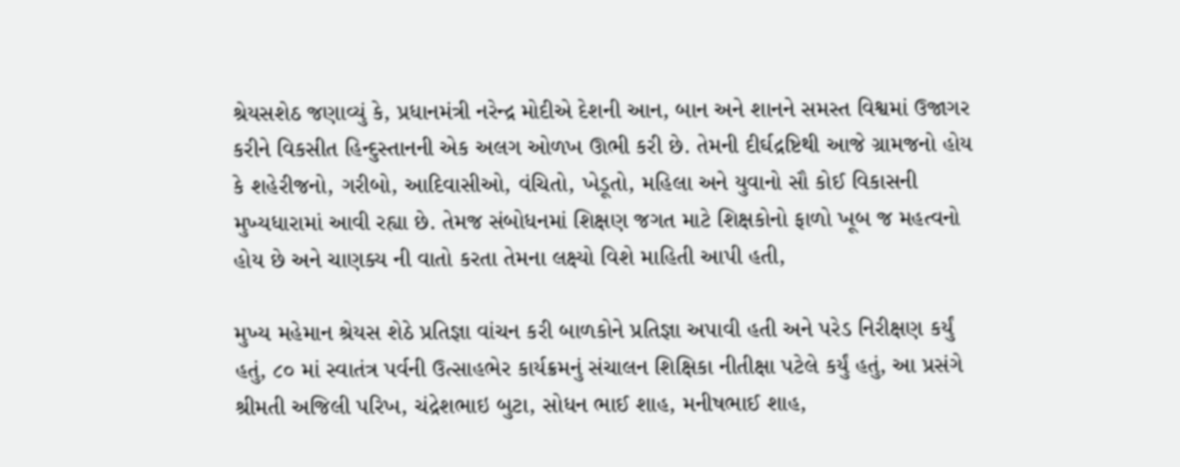શ્રેયસશેઠ જણાવ્યું કે, પ્રધાનમંત્રી નરેન્દ્ર મોદીએ દેશની આન, બાન અને શાનને સમસ્ત વિશ્વમાં ઉજાગર કરીને વિકસીત હિન્દુસ્તાનની એક અલગ ઓળખ ઊભી કરી છે. તેમની દીર્ઘદ્રષ્ટિથી આજે ગ્રામજનો હોય કે શહેરીજનો, ગરીબો, આદિવાસીઓ, વંચિતો, ખેડૂતો, મહિલા અને યુવાનો સૌ કોઈ વિકાસની મુખ્યધારામાં આવી રહ્યા છે. તેમજ સંબોધનમાં શિક્ષણ જગત માટે શિક્ષકોનો ફાળો ખૂબ જ મહત્વનો હોય છે અને ચાણક્ય ની વાતો કરતા તેમના લક્ષ્યો વિશે માહિતી આપી હતી,

મુખ્ય મહેમાન શ્રેયસ શેઠે પ્રતિજ્ઞા વાંચન કરી બાળકોને પ્રતિજ્ઞા અપાવી હતી અને પરેડ નિરીક્ષણ કર્યું હતું, ૮૦ માં સ્વાતંત્ર પર્વની ઉત્સાહભેર કાર્યક્રમનું સંચાલન શિક્ષિકા નીતીક્ષા પટેલે કર્યું હતું, આ પ્રસંગે શ્રીમતી અજિલી પરિખ, ચંદ્રેશભાઇ બુટા, સોધન ભાઈ શાહ, મનીષભાઈ શાહ,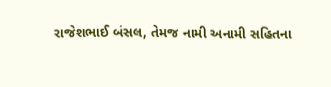રાજેશભાઈ બંસલ, તેમજ નામી અનામી સહિતના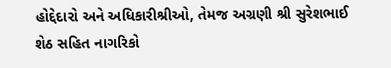હોદ્દેદારો અને અધિકારીશ્રીઓ, તેમજ અગ્રણી શ્રી સુરેશભાઈ શેઠ સહિત નાગરિકો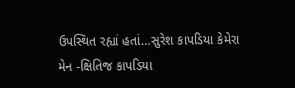ઉપસ્થિત રહ્યાં હતાં…સુરેશ કાપડિયા કેમેરા મેન -ક્ષિતિજ કાપડિયા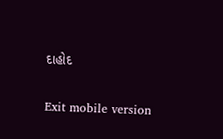દાહોદ

Exit mobile version